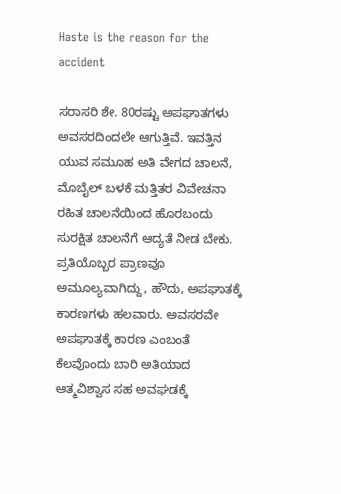Haste is the reason for the accident

ಸರಾಸರಿ ಶೇ. 80ರಷ್ಟು ಅಪಘಾತಗಳು ಅವಸರದಿಂದಲೇ ಆಗುತ್ತಿವೆ. ಇವತ್ತಿನ ಯುವ ಸಮೂಹ ಅತಿ ವೇಗದ ಚಾಲನೆ, ಮೊಬೈಲ್‌ ಬಳಕೆ ಮತ್ತಿತರ ವಿವೇಚನಾ ರಹಿತ ಚಾಲನೆಯಿಂದ ಹೊರಬಂದು ಸುರಕ್ಷಿತ ಚಾಲನೆಗೆ ಆದ್ಯತೆ ನೀಡ ಬೇಕು. ಪ್ರತಿಯೊಬ್ಬರ ಪ್ರಾಣವೂ ಅಮೂಲ್ಯವಾಗಿದ್ದು, ಹೌದು, ಅಪಘಾತಕ್ಕೆ ಕಾರಣಗಳು ಹಲವಾರು. ಅವಸರವೇ ಅಪಘಾತಕ್ಕೆ ಕಾರಣ ಎಂಬಂತೆ ಕೆಲವೊಂದು ಬಾರಿ ಅತಿಯಾದ ಆತ್ಮವಿಶ್ವಾಸ ಸಹ ಅವಘಡಕ್ಕೆ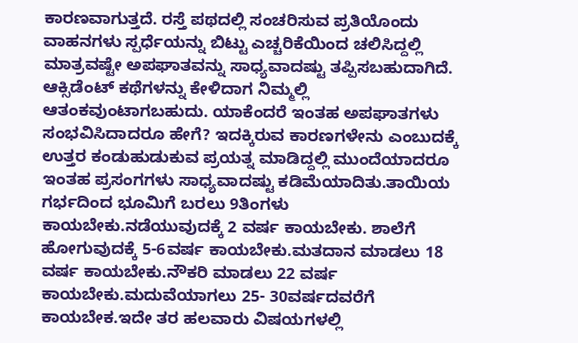ಕಾರಣವಾಗುತ್ತದೆ. ರಸ್ತೆ ಪಥದಲ್ಲಿ ಸಂಚರಿಸುವ ಪ್ರತಿಯೊಂದು ವಾಹನಗಳು ಸ್ಪರ್ಧೆಯನ್ನು ಬಿಟ್ಟು ಎಚ್ಚರಿಕೆಯಿಂದ ಚಲಿಸಿದ್ದಲ್ಲಿ ಮಾತ್ರವಷ್ಟೇ ಅಪಘಾತವನ್ನು ಸಾಧ್ಯವಾದಷ್ಟು ತಪ್ಪಿಸಬಹುದಾಗಿದೆ. ಆಕ್ಸಿಡೆಂಟ್ ಕಥೆಗಳನ್ನು ಕೇಳಿದಾಗ ನಿಮ್ಮಲ್ಲಿ ಆತಂಕವುಂಟಾಗಬಹುದು. ಯಾಕೆಂದರೆ ಇಂತಹ ಅಪಘಾತಗಳು ಸಂಭವಿಸಿದಾದರೂ ಹೇಗೆ? ಇದಕ್ಕಿರುವ ಕಾರಣಗಳೇನು ಎಂಬುದಕ್ಕೆ ಉತ್ತರ ಕಂಡುಹುಡುಕುವ ಪ್ರಯತ್ನ ಮಾಡಿದ್ದಲ್ಲಿ ಮುಂದೆಯಾದರೂ ಇಂತಹ ಪ್ರಸಂಗಗಳು ಸಾಧ್ಯವಾದಷ್ಟು ಕಡಿಮೆಯಾದಿತು.ತಾಯಿಯ ಗರ್ಭದಿಂದ ಭೂಮಿಗೆ ಬರಲು 9ತಿಂಗಳು ಕಾಯಬೇಕು.ನಡೆಯುವುದಕ್ಕೆ 2 ವರ್ಷ ಕಾಯಬೇಕು. ಶಾಲೆಗೆ ಹೋಗುವುದಕ್ಕೆ 5-6ವರ್ಷ ಕಾಯಬೇಕು.ಮತದಾನ ಮಾಡಲು 18 ವರ್ಷ ಕಾಯಬೇಕು.ನೌಕರಿ ಮಾಡಲು 22 ವರ್ಷ ಕಾಯಬೇಕು.ಮದುವೆಯಾಗಲು 25- 30ವರ್ಷದವರೆಗೆ ಕಾಯಬೇಕ.ಇದೇ ತರ ಹಲವಾರು ವಿಷಯಗಳಲ್ಲಿ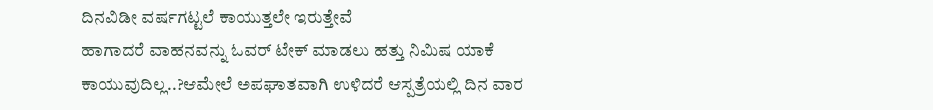ದಿನವಿಡೀ ವರ್ಷಗಟ್ಟಲೆ ಕಾಯುತ್ತಲೇ ಇರುತ್ತೇವೆ
ಹಾಗಾದರೆ ವಾಹನವನ್ನು ಓವರ್ ಟೇಕ್ ಮಾಡಲು ಹತ್ತು ನಿಮಿಷ ಯಾಕೆ ಕಾಯುವುದಿಲ್ಲ..?ಆಮೇಲೆ ಅಪಘಾತವಾಗಿ ಉಳಿದರೆ ಆಸ್ಪತ್ರೆಯಲ್ಲಿ ದಿನ ವಾರ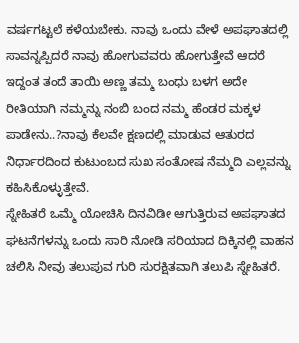ವರ್ಷಗಟ್ಟಲೆ ಕಳೆಯಬೇಕು. ನಾವು ಒಂದು ವೇಳೆ ಅಪಘಾತದಲ್ಲಿ ಸಾವನ್ನಪ್ಪಿದರೆ ನಾವು ಹೋಗುವವರು ಹೋಗುತ್ತೇವೆ ಆದರೆ ಇದ್ದಂತ ತಂದೆ ತಾಯಿ ಅಣ್ಣ ತಮ್ಮ ಬಂಧು ಬಳಗ ಅದೇ ರೀತಿಯಾಗಿ ನಮ್ಮನ್ನು ನಂಬಿ ಬಂದ ನಮ್ಮ ಹೆಂಡರ ಮಕ್ಕಳ ಪಾಡೇನು..?ನಾವು ಕೆಲವೇ ಕ್ಷಣದಲ್ಲಿ ಮಾಡುವ ಆತುರದ ನಿರ್ಧಾರದಿಂದ ಕುಟುಂಬದ ಸುಖ ಸಂತೋಷ ನೆಮ್ಮದಿ ಎಲ್ಲವನ್ನು ಕಹಿಸಿಕೊಳ್ಳುತ್ತೇವೆ.
ಸ್ನೇಹಿತರೆ ಒಮ್ಮೆ ಯೋಚಿಸಿ ದಿನವಿಡೀ ಆಗುತ್ತಿರುವ ಅಪಘಾತದ ಘಟನೆಗಳನ್ನು ಒಂದು ಸಾರಿ ನೋಡಿ ಸರಿಯಾದ ದಿಕ್ಕಿನಲ್ಲಿ ವಾಹನ ಚಲಿಸಿ ನೀವು ತಲುಪುವ ಗುರಿ ಸುರಕ್ಷಿತವಾಗಿ ತಲುಪಿ ಸ್ನೇಹಿತರೆ.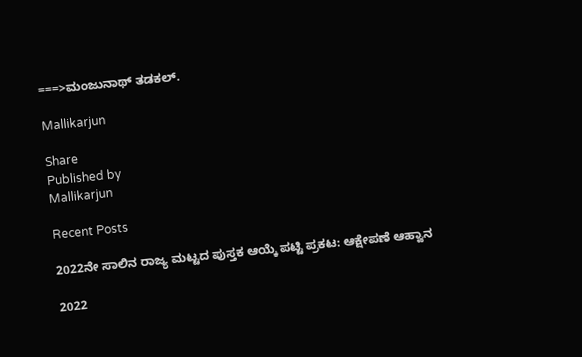===>ಮಂಜುನಾಥ್ ತಡಕಲ್.

Mallikarjun

Share
Published by
Mallikarjun

Recent Posts

2022ನೇ ಸಾಲಿನ ರಾಜ್ಯ ಮಟ್ಟದ ಪುಸ್ತಕ ಆಯ್ಕೆ ಪಟ್ಟಿ ಪ್ರಕಟ: ಆಕ್ಷೇಪಣೆ ಆಹ್ವಾನ

2022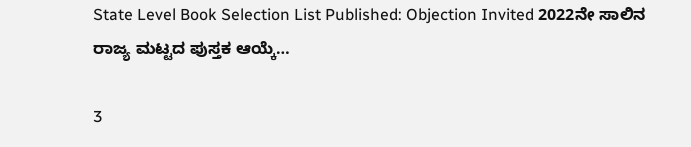State Level Book Selection List Published: Objection Invited 2022ನೇ ಸಾಲಿನ ರಾಜ್ಯ ಮಟ್ಟದ ಪುಸ್ತಕ ಆಯ್ಕೆ…

3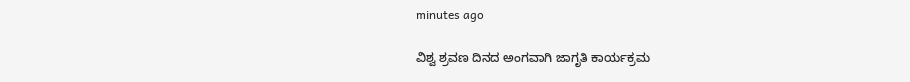minutes ago

ವಿಶ್ವ ಶ್ರವಣ ದಿನದ ಅಂಗವಾಗಿ ಜಾಗೃತಿ ಕಾರ್ಯಕ್ರಮ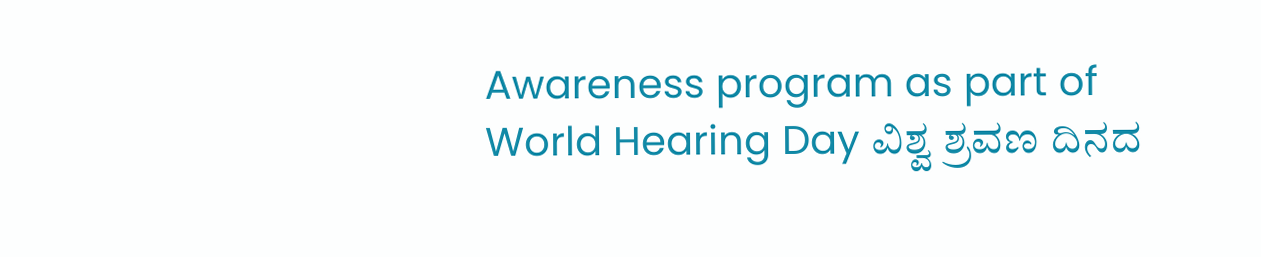Awareness program as part of World Hearing Day ವಿಶ್ವ ಶ್ರವಣ ದಿನದ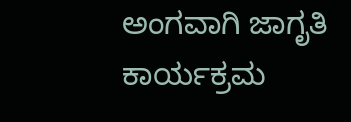ಅಂಗವಾಗಿ ಜಾಗೃತಿ ಕಾರ್ಯಕ್ರಮ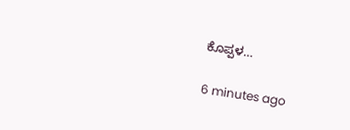ಕೊಪ್ಪಳ…

6 minutes ago